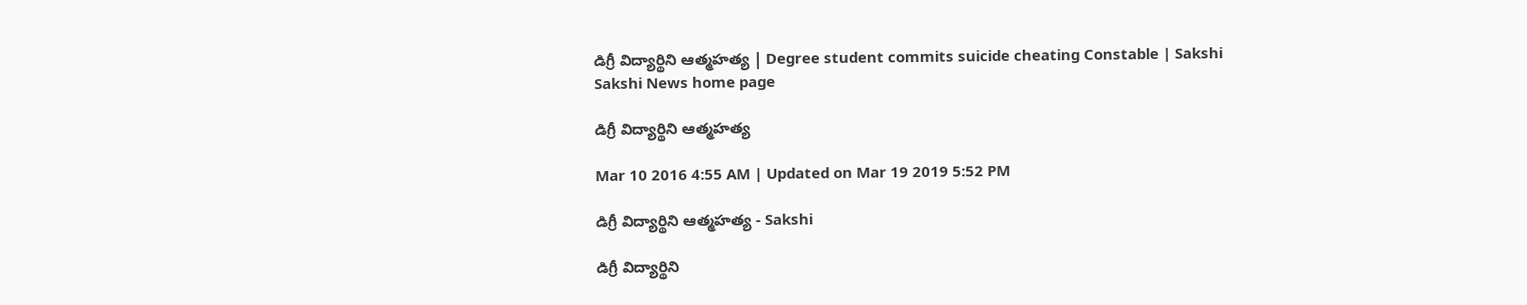డిగ్రీ విద్యార్థిని ఆత్మహత్య | Degree student commits suicide cheating Constable | Sakshi
Sakshi News home page

డిగ్రీ విద్యార్థిని ఆత్మహత్య

Mar 10 2016 4:55 AM | Updated on Mar 19 2019 5:52 PM

డిగ్రీ విద్యార్థిని ఆత్మహత్య - Sakshi

డిగ్రీ విద్యార్థిని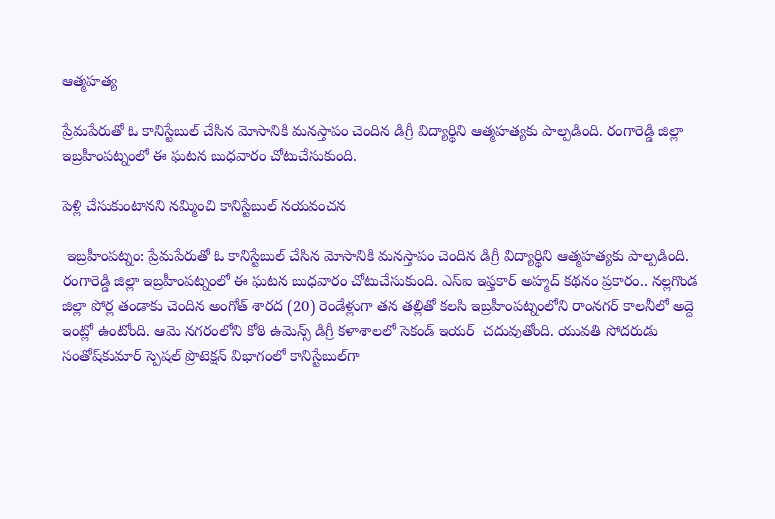ఆత్మహత్య

ప్రేమపేరుతో ఓ కానిస్టేబుల్ చేసిన మోసానికి మనస్తాపం చెందిన డిగ్రీ విద్యార్థిని ఆత్మహత్యకు పాల్పడింది. రంగారెడ్డి జిల్లా ఇబ్రహీంపట్నంలో ఈ ఘటన బుధవారం చోటుచేసుకుంది.

పెళ్లి చేసుకుంటానని నమ్మించి కానిస్టేబుల్ నయవంచన

 ఇబ్రహీంపట్నం: ప్రేమపేరుతో ఓ కానిస్టేబుల్ చేసిన మోసానికి మనస్తాపం చెందిన డిగ్రీ విద్యార్థిని ఆత్మహత్యకు పాల్పడింది. రంగారెడ్డి జిల్లా ఇబ్రహీంపట్నంలో ఈ ఘటన బుధవారం చోటుచేసుకుంది. ఎస్‌ఐ ఇఫ్తకార్ అహ్మద్ కథనం ప్రకారం.. నల్లగొండ జిల్లా పోర్ల తండాకు చెందిన అంగోత్ శారద (20) రెండేళ్లుగా తన తల్లితో కలసి ఇబ్రహీంపట్నంలోని రాంనగర్ కాలనీలో అద్దె ఇంట్లో ఉంటోంది. ఆమె నగరంలోని కోఠి ఉమెన్స్ డిగ్రీ కళాశాలలో సెకండ్ ఇయర్  చదువుతోంది. యువతి సోదరుడు సంతోష్‌కుమార్ స్పెషల్ ప్రొటెక్షన్ విభాగంలో కానిస్టేబుల్‌గా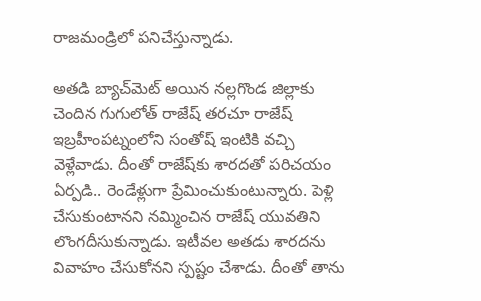రాజమండ్రిలో పనిచేస్తున్నాడు.

అతడి బ్యాచ్‌మెట్ అయిన నల్లగొండ జిల్లాకు చెందిన గుగులోత్ రాజేష్ తరచూ రాజేష్ ఇబ్రహీంపట్నంలోని సంతోష్ ఇంటికి వచ్చి వెళ్లేవాడు. దీంతో రాజేష్‌కు శారదతో పరిచయం ఏర్పడి.. రెండేళ్లుగా ప్రేమించుకుంటున్నారు. పెళ్లి చేసుకుంటానని నమ్మించిన రాజేష్ యువతిని లొంగదీసుకున్నాడు. ఇటీవల అతడు శారదను వివాహం చేసుకోనని స్పష్టం చేశాడు. దీంతో తాను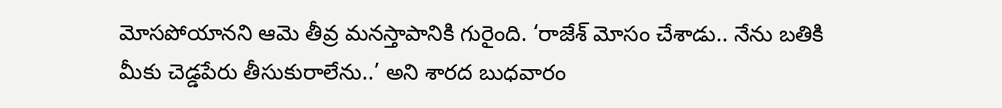మోసపోయానని ఆమె తీవ్ర మనస్తాపానికి గురైంది. ‘రాజేశ్ మోసం చేశాడు.. నేను బతికి మీకు చెడ్డపేరు తీసుకురాలేను..’ అని శారద బుధవారం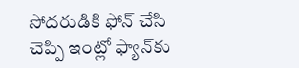సోదరుడికి ఫోన్ చేసి చెప్పి ఇంట్లో ఫ్యాన్‌కు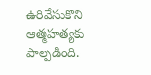ఉరివేసుకొని ఆత్మహత్యకు పాల్పడింది.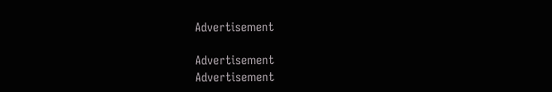Advertisement

Advertisement
Advertisement